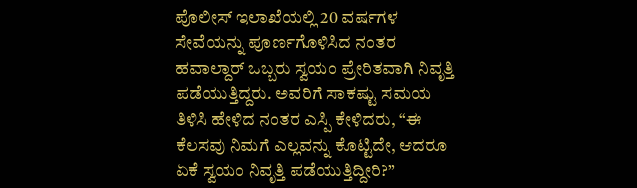ಪೊಲೀಸ್ ಇಲಾಖೆಯಲ್ಲಿ 20 ವರ್ಷಗಳ ಸೇವೆಯನ್ನು ಪೂರ್ಣಗೊಳಿಸಿದ ನಂತರ ಹವಾಲ್ದಾರ್ ಒಬ್ಬರು ಸ್ವಯಂ ಪ್ರೇರಿತವಾಗಿ ನಿವೃತ್ತಿ ಪಡೆಯುತ್ತಿದ್ದರು. ಅವರಿಗೆ ಸಾಕಷ್ಟು ಸಮಯ ತಿಳಿಸಿ ಹೇಳಿದ ನಂತರ ಎಸ್ಪಿ ಕೇಳಿದರು, “ಈ ಕೆಲಸವು ನಿಮಗೆ ಎಲ್ಲವನ್ನು ಕೊಟ್ಟಿದೇ, ಆದರೂ ಏಕೆ ಸ್ವಯಂ ನಿವೃತ್ತಿ ಪಡೆಯುತ್ತಿದ್ದೀರಿ?”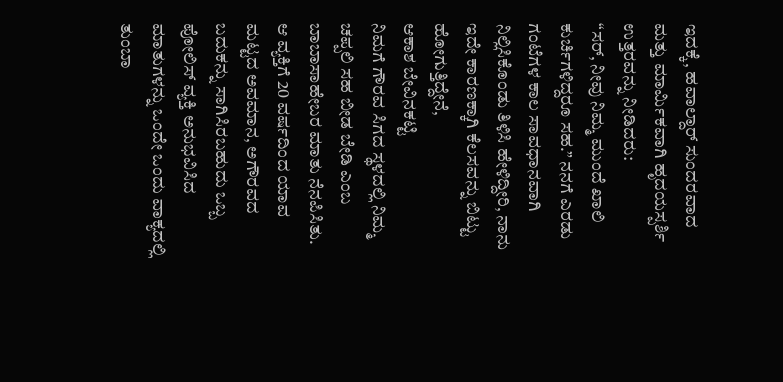ಇದಕ್ಕೆ, ಹವಾಲ್ದಾರ್ ಸುಂದರವಾದ ಮತ್ತು ಮಾರ್ಮಿಕವಾಗಿ ಹೃದಯಸ್ಪರ್ಶಿ ಉತ್ತರವನ್ನು ನೀಡಿದರು:
“ಸರ್, ನೀವು ನಿಮ್ಮ ಮುಂದೆ ಖಾಲಿ ಕುರ್ಚಿಗಳಿದ್ದರೂ ಸಹ.” ನನಗೆ ಎರಡು ಗಂಟೆಗಳ ಕಾಲ ಸಾವಧಾನವಾಗಿ ನಿಲ್ಲಿಸಿಕೊಂಡು ತಿಳಿಸಿ ಹೇಳಿದ್ದೀರಿ, ನಾನು ಇದೇ ಕಾರಣಕ್ಕಾಗಿ ಕೆಲಸವನ್ನು ಬಿಟ್ಟು ಹೋಗುತ್ತಿದ್ದೇನೆ,
ಆಕಾಶ ಬೇವಿನಕಟ್ಟಿ
ನಿಮಗೆ ಗೌರವ ಸಿಗದ ಸ್ಥಳದಲ್ಲಿ ನಿಮ್ಮ ಚಪ್ಪಲಿ ಸಹ ಬೀಡ ಬೇಡಿ ಎಂಬ ಬಾಬಾಸಾಹೇಬರ ಮಾತು ನೆನಪಿಸಿತು.
ಆ ವ್ಯಕ್ತಿಗೆ 20 ವರ್ಷದಿಂದ ಯಾವ ಮಟ್ಟದ ಅವಮಾನ, ಅಗೌರವದ ಬದುಕನ್ನು ಸಾಗಿಸಿರಬಹುದು ಒಬ್ಬ ಪೋಲಿಸ್ ವ್ಯಕ್ತಿ ಅನುಭವಿಸಿದ ಮಾತುಗಳನ್ನು ಒಂದೇ ಒಂದು ವಾಕ್ಯದಲ್ಲಿ ತುಂಬಾ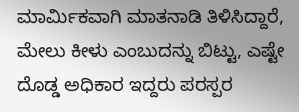ಮಾರ್ಮಿಕವಾಗಿ ಮಾತನಾಡಿ ತಿಳಿಸಿದ್ದಾರೆ, ಮೇಲು ಕೀಳು ಎಂಬುದನ್ನು ಬಿಟ್ಟು, ಎಷ್ಟೇ ದೊಡ್ಡ ಅಧಿಕಾರ ಇದ್ದರು ಪರಸ್ಪರ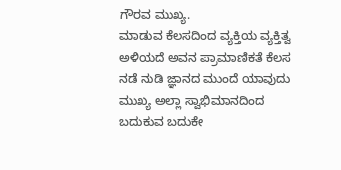ಗೌರವ ಮುಖ್ಯ.
ಮಾಡುವ ಕೆಲಸದಿಂದ ವ್ಯಕ್ತಿಯ ವ್ಯಕ್ತಿತ್ವ ಅಳಿಯದೆ ಅವನ ಪ್ರಾಮಾಣಿಕತೆ ಕೆಲಸ ನಡೆ ನುಡಿ ಜ್ಞಾನದ ಮುಂದೆ ಯಾವುದು ಮುಖ್ಯ ಅಲ್ಲಾ ಸ್ವಾಭಿಮಾನದಿಂದ ಬದುಕುವ ಬದುಕೇ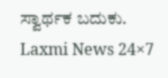ಸ್ವಾರ್ಥಕ ಬದುಕು.
Laxmi News 24×7